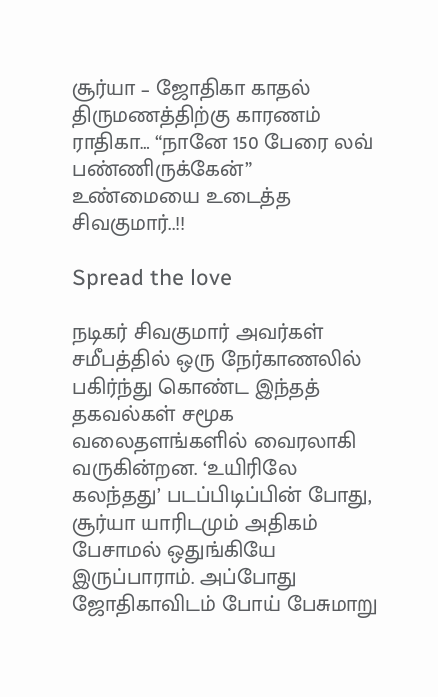சூர்யா – ஜோதிகா காதல் திருமணத்திற்கு காரணம் ராதிகா… “நானே 150 பேரை லவ் பண்ணிருக்கேன்” உண்மையை உடைத்த சிவகுமார்..!!

Spread the love

நடிகர் சிவகுமார் அவர்கள் சமீபத்தில் ஒரு நேர்காணலில் பகிர்ந்து கொண்ட இந்தத் தகவல்கள் சமூக வலைதளங்களில் வைரலாகி வருகின்றன. ‘உயிரிலே கலந்தது’ படப்பிடிப்பின் போது, சூர்யா யாரிடமும் அதிகம் பேசாமல் ஒதுங்கியே இருப்பாராம். அப்போது ஜோதிகாவிடம் போய் பேசுமாறு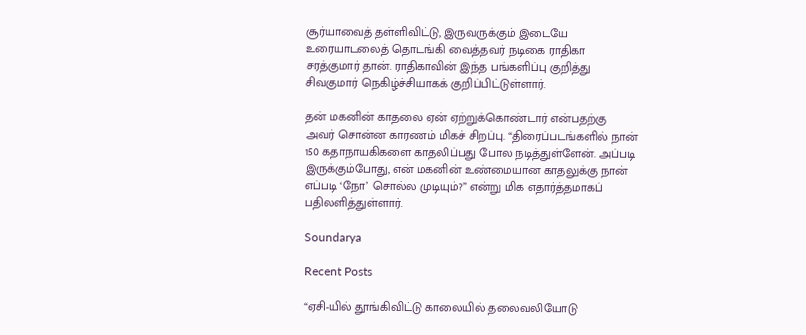சூர்யாவைத் தள்ளிவிட்டு, இருவருக்கும் இடையே உரையாடலைத் தொடங்கி வைத்தவர் நடிகை ராதிகா சரத்குமார் தான். ராதிகாவின் இந்த பங்களிப்பு குறித்து சிவகுமார் நெகிழ்ச்சியாகக் குறிப்பிட்டுள்ளார்.

தன் மகனின் காதலை ஏன் ஏற்றுக்கொண்டார் என்பதற்கு அவர் சொன்ன காரணம் மிகச் சிறப்பு. “திரைப்படங்களில் நான் 150 கதாநாயகிகளை காதலிப்பது போல நடித்துள்ளேன். அப்படி இருக்கும்போது, என் மகனின் உண்மையான காதலுக்கு நான் எப்படி ‘நோ’ சொல்ல முடியும்?” என்று மிக எதார்த்தமாகப் பதிலளித்துள்ளார்.

Soundarya

Recent Posts

“ஏசி-யில் தூங்கிவிட்டு காலையில் தலைவலியோடு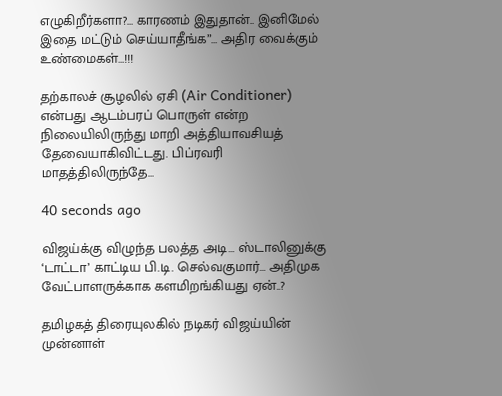எழுகிறீர்களா?… காரணம் இதுதான்.. இனிமேல் இதை மட்டும் செய்யாதீங்க”… அதிர வைக்கும் உண்மைகள்…!!!

தற்காலச் சூழலில் ஏசி (Air Conditioner) என்பது ஆடம்பரப் பொருள் என்ற நிலையிலிருந்து மாறி அத்தியாவசியத் தேவையாகிவிட்டது. பிப்ரவரி மாதத்திலிருந்தே…

40 seconds ago

விஜய்க்கு விழுந்த பலத்த அடி… ஸ்டாலினுக்கு ‘டாட்டா’ காட்டிய பி.டி. செல்வகுமார்… அதிமுக வேட்பாளருக்காக களமிறங்கியது ஏன்..?

தமிழகத் திரையுலகில் நடிகர் விஜய்யின் முன்னாள்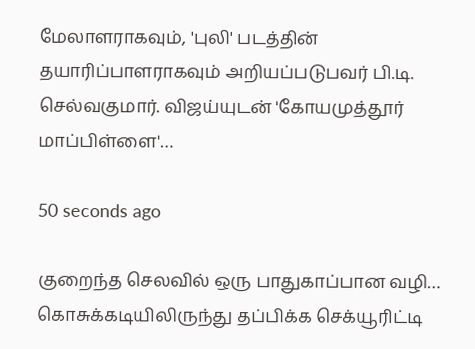மேலாளராகவும், 'புலி' படத்தின் தயாரிப்பாளராகவும் அறியப்படுபவர் பி.டி. செல்வகுமார். விஜய்யுடன் 'கோயமுத்தூர் மாப்பிள்ளை'…

50 seconds ago

குறைந்த செலவில் ஒரு பாதுகாப்பான வழி… கொசுக்கடியிலிருந்து தப்பிக்க செக்யூரிட்டி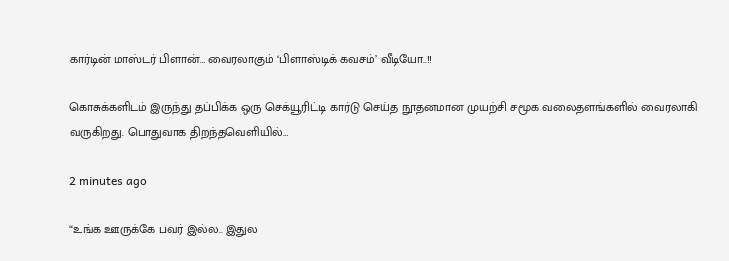கார்டின் மாஸ்டர் பிளான்… வைரலாகும் ‘பிளாஸ்டிக் கவசம்’ வீடியோ..!!

கொசுக்களிடம் இருந்து தப்பிக்க ஒரு செக்யூரிட்டி கார்டு செய்த நூதனமான முயற்சி சமூக வலைதளங்களில் வைரலாகி வருகிறது. பொதுவாக திறந்தவெளியில்…

2 minutes ago

“உங்க ஊருக்கே பவர் இல்ல.. இதுல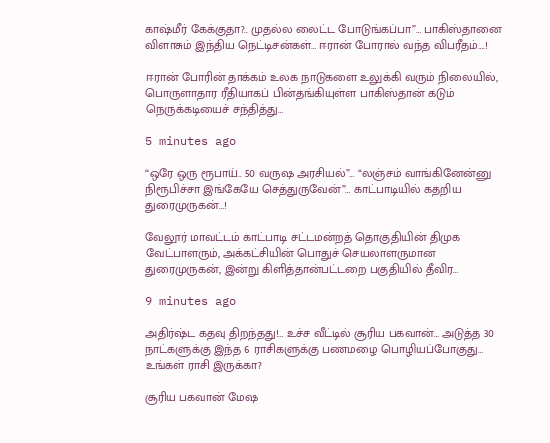காஷ்மீர் கேக்குதா?.. முதல்ல லைட்ட போடுங்கப்பா”… பாகிஸ்தானை விளாசும் இந்திய நெட்டிசன்கள்… ஈரான் போரால் வந்த விபரீதம்….!

ஈரான் போரின் தாக்கம் உலக நாடுகளை உலுக்கி வரும் நிலையில், பொருளாதார ரீதியாகப் பின்தங்கியுள்ள பாகிஸ்தான் கடும் நெருக்கடியைச் சந்தித்து…

5 minutes ago

“ஒரே ஒரு ரூபாய்.. 50 வருஷ அரசியல்”… “லஞ்சம் வாங்கினேன்னு நிரூபிச்சா இங்கேயே செத்துருவேன்”… காட்பாடியில் கதறிய துரைமுருகன்…!

வேலூர் மாவட்டம் காட்பாடி சட்டமன்றத் தொகுதியின் திமுக வேட்பாளரும், அக்கட்சியின் பொதுச் செயலாளருமான துரைமுருகன், இன்று கிளித்தான்பட்டறை பகுதியில் தீவிர…

9 minutes ago

அதிர்ஷ்ட கதவு திறந்தது!… உச்ச வீட்டில் சூரிய பகவான்… அடுத்த 30 நாட்களுக்கு இந்த 6 ராசிகளுக்கு பணமழை பொழியப்போகுது… உங்கள் ராசி இருக்கா?

சூரிய பகவான் மேஷ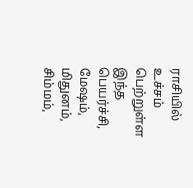ராசியில் உச்சம் பெற்றுள்ள இந்த பெயர்ச்சி, மேஷம், மிதுனம், சிம்மம்,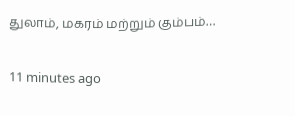துலாம், மகரம் மற்றும் கும்பம்…

11 minutes ago